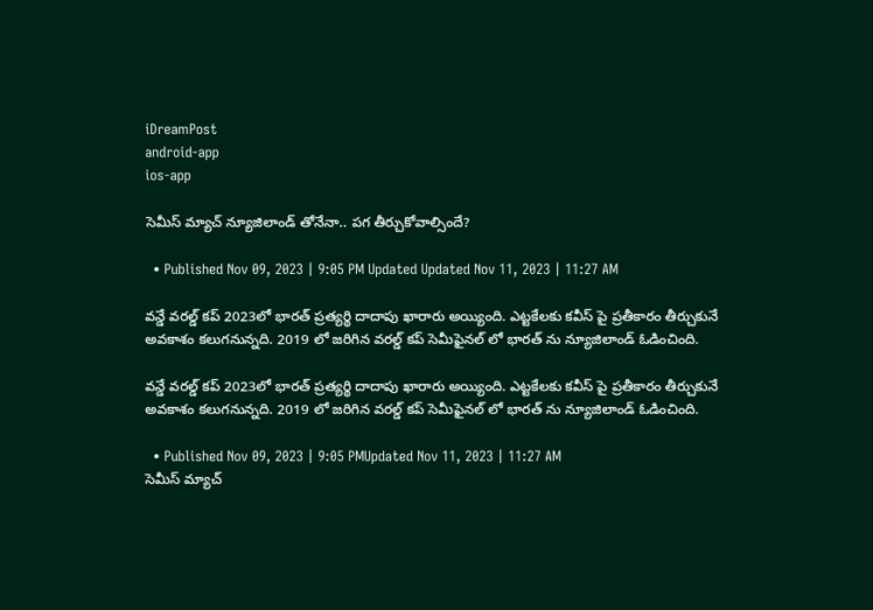iDreamPost
android-app
ios-app

సెమీస్ మ్యాచ్ న్యూజిలాండ్ తోనేనా.. పగ తీర్చుకోవాల్సిందే?

  • Published Nov 09, 2023 | 9:05 PM Updated Updated Nov 11, 2023 | 11:27 AM

వన్డే వరల్డ్ కప్ 2023లో భారత్ ప్రత్యర్థి దాదాపు ఖారారు అయ్యింది. ఎట్టకేలకు కవీస్ పై ప్రతీకారం తీర్చుకునే అవకాశం కలుగనున్నది. 2019 లో జరిగిన వరల్డ్ కప్ సెమీఫైనల్ లో భారత్ ను న్యూజిలాండ్ ఓడించింది.

వన్డే వరల్డ్ కప్ 2023లో భారత్ ప్రత్యర్థి దాదాపు ఖారారు అయ్యింది. ఎట్టకేలకు కవీస్ పై ప్రతీకారం తీర్చుకునే అవకాశం కలుగనున్నది. 2019 లో జరిగిన వరల్డ్ కప్ సెమీఫైనల్ లో భారత్ ను న్యూజిలాండ్ ఓడించింది.

  • Published Nov 09, 2023 | 9:05 PMUpdated Nov 11, 2023 | 11:27 AM
సెమీస్ మ్యాచ్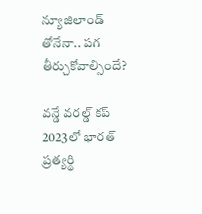న్యూజిలాండ్ తోనేనా.. పగ తీర్చుకోవాల్సిందే?

వన్డే వరల్డ్ కప్ 2023లో భారత్ ప్రత్యర్థి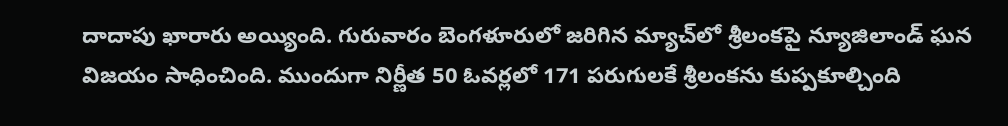దాదాపు ఖారారు అయ్యింది. గురువారం బెంగళూరులో జరిగిన మ్యాచ్‌లో శ్రీలంకపై న్యూజిలాండ్ ఘన విజయం సాధించింది. ముందుగా నిర్ణీత 50 ఓవర్లలో 171 పరుగులకే శ్రీలంకను కుప్పకూల్చింది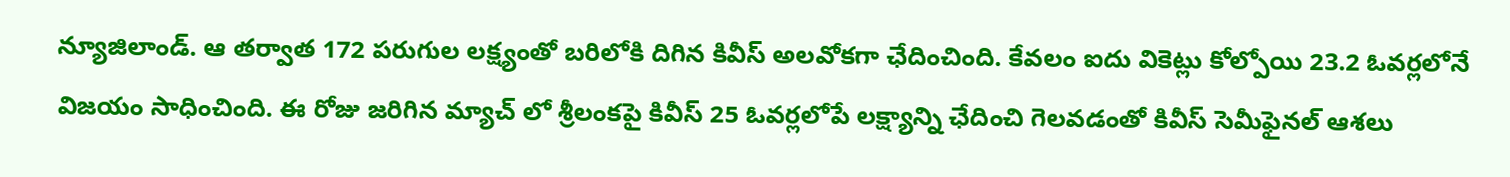న్యూజిలాండ్. ఆ తర్వాత 172 పరుగుల లక్ష్యంతో బరిలోకి దిగిన కివీస్ అలవోకగా ఛేదించింది. కేవలం ఐదు వికెట్లు కోల్పోయి 23.2 ఓవర్లలోనే విజయం సాధించింది. ఈ రోజు జరిగిన మ్యాచ్ లో శ్రీలంకపై కివీస్ 25 ఓవర్లలోపే లక్ష్యాన్ని ఛేదించి గెలవడంతో కివీస్ సెమీఫైనల్ ఆశలు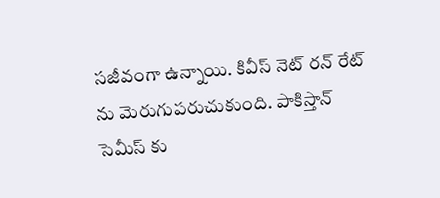సజీవంగా ఉన్నాయి. కివీస్ నెట్ రన్ రేట్ ను మెరుగుపరుచుకుంది. పాకిస్తాన్ సెమీస్ కు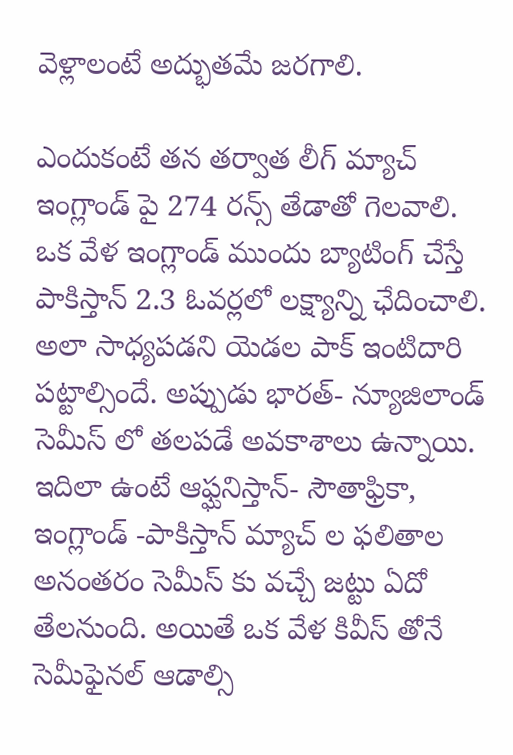వెళ్లాలంటే అద్భుతమే జరగాలి.

ఎందుకంటే తన తర్వాత లీగ్ మ్యాచ్ ఇంగ్లాండ్ పై 274 రన్స్ తేడాతో గెలవాలి. ఒక వేళ ఇంగ్లాండ్ ముందు బ్యాటింగ్ చేస్తే పాకిస్తాన్ 2.3 ఓవర్లలో లక్ష్యాన్ని ఛేదించాలి. అలా సాధ్యపడని యెడల పాక్ ఇంటిదారి పట్టాల్సిందే. అప్పుడు భారత్- న్యూజిలాండ్ సెమీస్ లో తలపడే అవకాశాలు ఉన్నాయి. ఇదిలా ఉంటే ఆఫ్ఘనిస్తాన్- సౌతాఫ్రికా, ఇంగ్లాండ్ -పాకిస్తాన్ మ్యాచ్ ల ఫలితాల అనంతరం సెమీస్ కు వచ్చే జట్టు ఏదో తేలనుంది. అయితే ఒక వేళ కివీస్ తోనే సెమీఫైనల్ ఆడాల్సి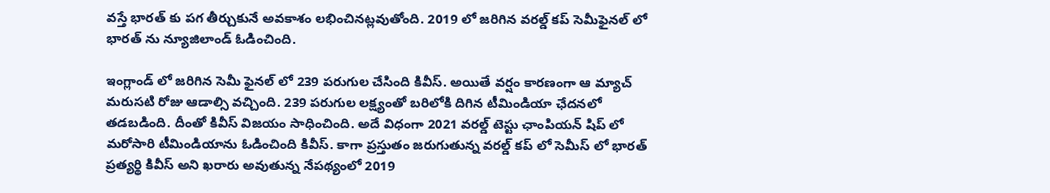వస్తే భారత్ కు పగ తీర్చుకునే అవకాశం లభించినట్లవుతోంది. 2019 లో జరిగిన వరల్డ్ కప్ సెమీఫైనల్ లో భారత్ ను న్యూజిలాండ్ ఓడించింది.

ఇంగ్లాండ్ లో జరిగిన సెమీ ఫైనల్ లో 239 పరుగుల చేసింది కివీస్. అయితే వర్షం కారణంగా ఆ మ్యాచ్ మరుసటి రోజు ఆడాల్సి వచ్చింది. 239 పరుగుల లక్ష్యంతో బరిలోకి దిగిన టీమిండియా ఛేదనలో తడబడింది. దీంతో కివీస్ విజయం సాధించింది. అదే విధంగా 2021 వరల్డ్ టెస్టు ఛాంపియన్ షిప్ లో మరోసారి టీమిండియాను ఓడించింది కివీస్. కాగా ప్రస్తుతం జరుగుతున్న వరల్డ్ కప్ లో సెమీస్ లో భారత్ ప్రత్యర్థి కివీస్ అని ఖరారు అవుతున్న నేపథ్యంలో 2019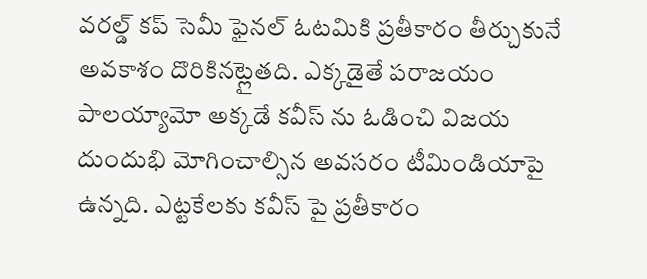వరల్డ్ కప్ సెమీ ఫైనల్ ఓటమికి ప్రతీకారం తీర్చుకునే అవకాశం దొరికినట్లైతది. ఎక్కడైతే పరాజయం పాలయ్యామో అక్కడే కవీస్ ను ఓడించి విజయ దుందుభి మోగించాల్సిన అవసరం టీమిండియాపై ఉన్నది. ఎట్టకేలకు కవీస్ పై ప్రతీకారం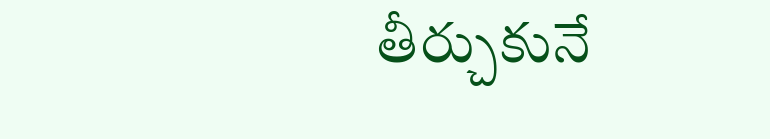తీర్చుకునే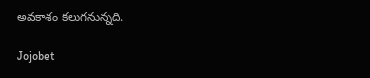అవకాశం కలుగనున్నది.

Jojobet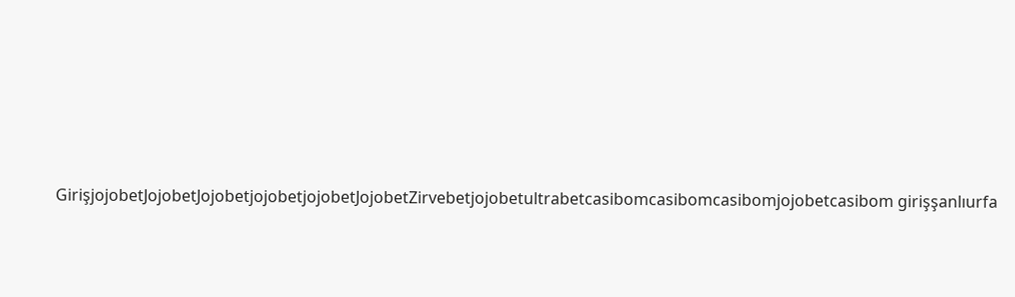GirişjojobetJojobetJojobetjojobetjojobetJojobetZirvebetjojobetultrabetcasibomcasibomcasibomjojobetcasibom girişşanlıurfa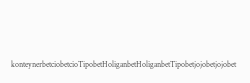konteynerbetciobetcioTipobetHoliganbetHoliganbetTipobetjojobetjojobet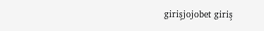girişjojobet giriş